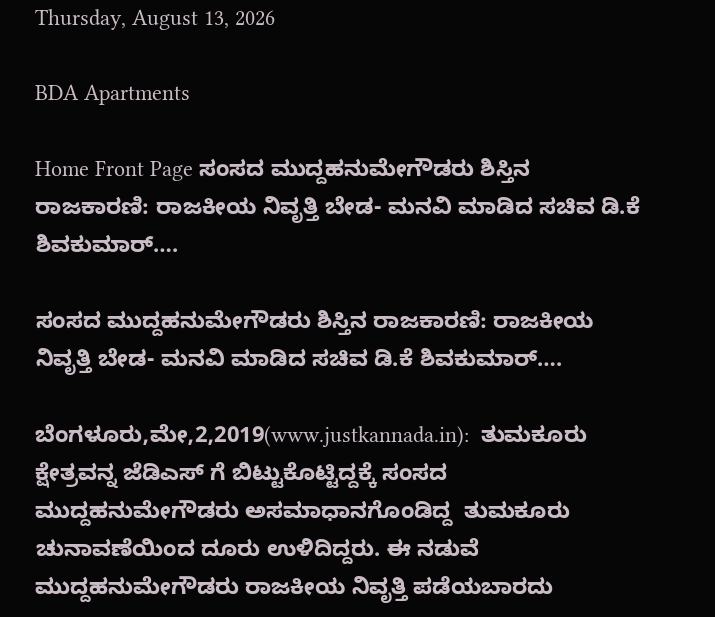Thursday, August 13, 2026

BDA Apartments

Home Front Page ಸಂಸದ ಮುದ್ದಹನುಮೇಗೌಡರು ಶಿಸ್ತಿನ ರಾಜಕಾರಣಿ: ರಾಜಕೀಯ ನಿವೃತ್ತಿ ಬೇಡ- ಮನವಿ ಮಾಡಿದ ಸಚಿವ ಡಿ.ಕೆ ಶಿವಕುಮಾರ್….

ಸಂಸದ ಮುದ್ದಹನುಮೇಗೌಡರು ಶಿಸ್ತಿನ ರಾಜಕಾರಣಿ: ರಾಜಕೀಯ ನಿವೃತ್ತಿ ಬೇಡ- ಮನವಿ ಮಾಡಿದ ಸಚಿವ ಡಿ.ಕೆ ಶಿವಕುಮಾರ್….

ಬೆಂಗಳೂರು,ಮೇ,2,2019(www.justkannada.in):  ತುಮಕೂರು ಕ್ಷೇತ್ರವನ್ನ ಜೆಡಿಎಸ್ ಗೆ ಬಿಟ್ಟುಕೊಟ್ಟಿದ್ದಕ್ಕೆ ಸಂಸದ ಮುದ್ದಹನುಮೇಗೌಡರು ಅಸಮಾಧಾನಗೊಂಡಿದ್ದ  ತುಮಕೂರು ಚುನಾವಣೆಯಿಂದ ದೂರು ಉಳಿದಿದ್ದರು. ಈ ನಡುವೆ ಮುದ್ದಹನುಮೇಗೌಡರು ರಾಜಕೀಯ ನಿವೃತ್ತಿ ಪಡೆಯಬಾರದು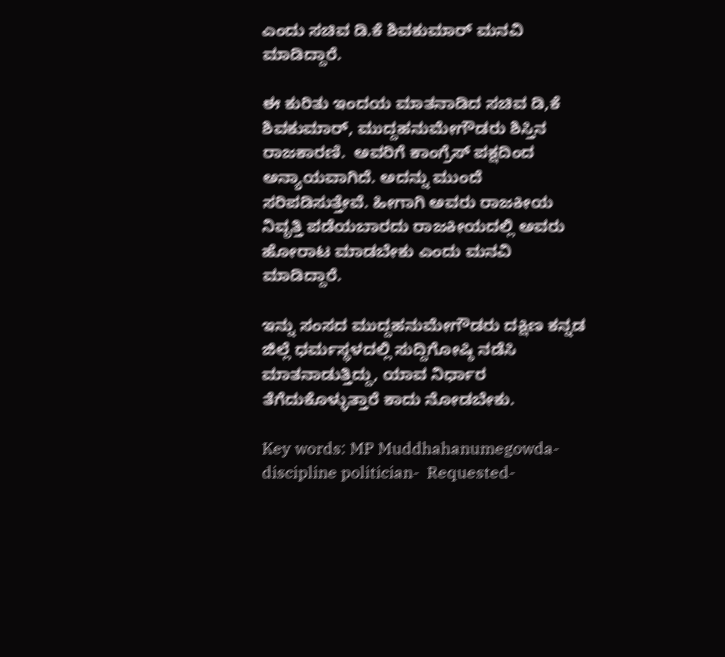ಎಂದು ಸಚಿವ ಡಿ.ಕೆ ಶಿವಕುಮಾರ್ ಮನವಿ ಮಾಡಿದ್ದಾರೆ.

ಈ ಕುರಿತು ಇಂದಯ ಮಾತನಾಡಿದ ಸಚಿವ ಡಿ,ಕೆ ಶಿವಕುಮಾರ್, ಮುದ್ದಹನುಮೇಗೌಡರು ಶಿಸ್ತಿನ ರಾಜಕಾರಣಿ.  ಅವರಿಗೆ ಕಾಂಗ್ರೆಸ್ ಪಕ್ಷದಿಂದ ಅನ್ಯಾಯವಾಗಿದೆ. ಅದನ್ನು ಮುಂದೆ ಸರಿಪಡಿಸುತ್ತೇವೆ. ಹೀಗಾಗಿ ಅವರು ರಾಜಕೀಯ ನಿವೃತ್ತಿ ಪಡೆಯಬಾರದು ರಾಜಕೀಯದಲ್ಲಿ ಅವರು ಹೋರಾಟ ಮಾಡಬೇಕು ಎಂದು ಮನವಿ ಮಾಡಿದ್ದಾರೆ.

ಇನ್ನು ಸಂಸದ ಮುದ್ದಹನುಮೇಗೌಡರು ದಕ್ಷಿಣ ಕನ್ನಡ ಜಿಲ್ಲೆ ಧರ್ಮಸ್ಥಳದಲ್ಲಿ ಸುದ್ದಿಗೋಷ್ಠಿ ನಡೆಸಿ ಮಾತನಾಡುತ್ತಿದ್ದು, ಯಾವ ನಿರ್ಧಾರ ತೆಗೆದುಕೊಳ್ಳುತ್ತಾರೆ ಕಾದು ನೋಡಬೇಕು.

Key words: MP Muddhahanumegowda- discipline politician-  Requested-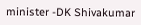minister -DK Shivakumar